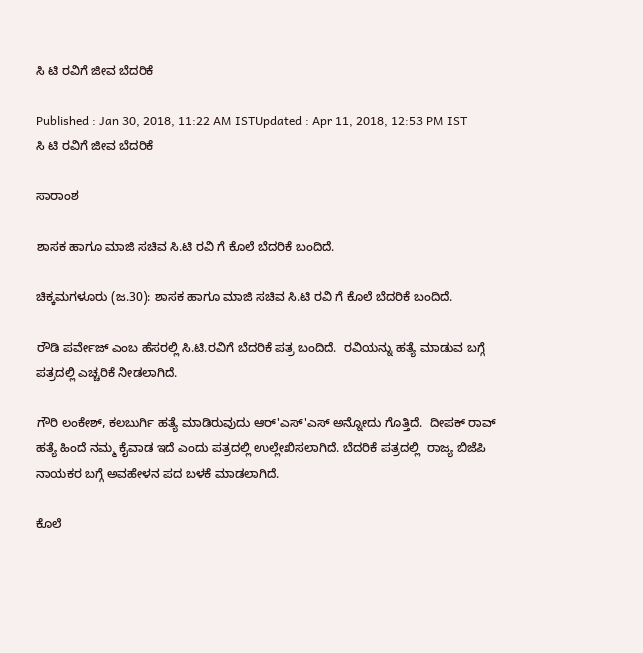ಸಿ ಟಿ ರವಿಗೆ ಜೀವ ಬೆದರಿಕೆ

Published : Jan 30, 2018, 11:22 AM ISTUpdated : Apr 11, 2018, 12:53 PM IST
ಸಿ ಟಿ ರವಿಗೆ ಜೀವ ಬೆದರಿಕೆ

ಸಾರಾಂಶ

ಶಾಸಕ ಹಾಗೂ ಮಾಜಿ ಸಚಿವ ಸಿ.ಟಿ ರವಿ ಗೆ ಕೊಲೆ ಬೆದರಿಕೆ ಬಂದಿದೆ.

ಚಿಕ್ಕಮಗಳೂರು (ಜ.30): ಶಾಸಕ ಹಾಗೂ ಮಾಜಿ ಸಚಿವ ಸಿ.ಟಿ ರವಿ ಗೆ ಕೊಲೆ ಬೆದರಿಕೆ ಬಂದಿದೆ.

ರೌಡಿ ಪರ್ವೇಜ್ ಎಂಬ ಹೆಸರಲ್ಲಿ ಸಿ.ಟಿ.ರವಿಗೆ ಬೆದರಿಕೆ ಪತ್ರ ಬಂದಿದೆ.  ರವಿಯನ್ನು ಹತ್ಯೆ ಮಾಡುವ ಬಗ್ಗೆ ಪತ್ರದಲ್ಲಿ ಎಚ್ಚರಿಕೆ ನೀಡಲಾಗಿದೆ.

ಗೌರಿ ಲಂಕೇಶ್, ಕಲಬುರ್ಗಿ ಹತ್ಯೆ ಮಾಡಿರುವುದು ಆರ್'ಎಸ್'ಎಸ್ ಅನ್ನೋದು ಗೊತ್ತಿದೆ.  ದೀಪಕ್ ರಾವ್ ಹತ್ಯೆ ಹಿಂದೆ ನಮ್ಮ ಕೈವಾಡ ಇದೆ ಎಂದು ಪತ್ರದಲ್ಲಿ ಉಲ್ಲೇಖಿಸಲಾಗಿದೆ. ಬೆದರಿಕೆ ಪತ್ರದಲ್ಲಿ  ರಾಜ್ಯ ಬಿಜೆಪಿ ನಾಯಕರ ಬಗ್ಗೆ ಅವಹೇಳನ ಪದ ಬಳಕೆ ಮಾಡಲಾಗಿದೆ.

ಕೊಲೆ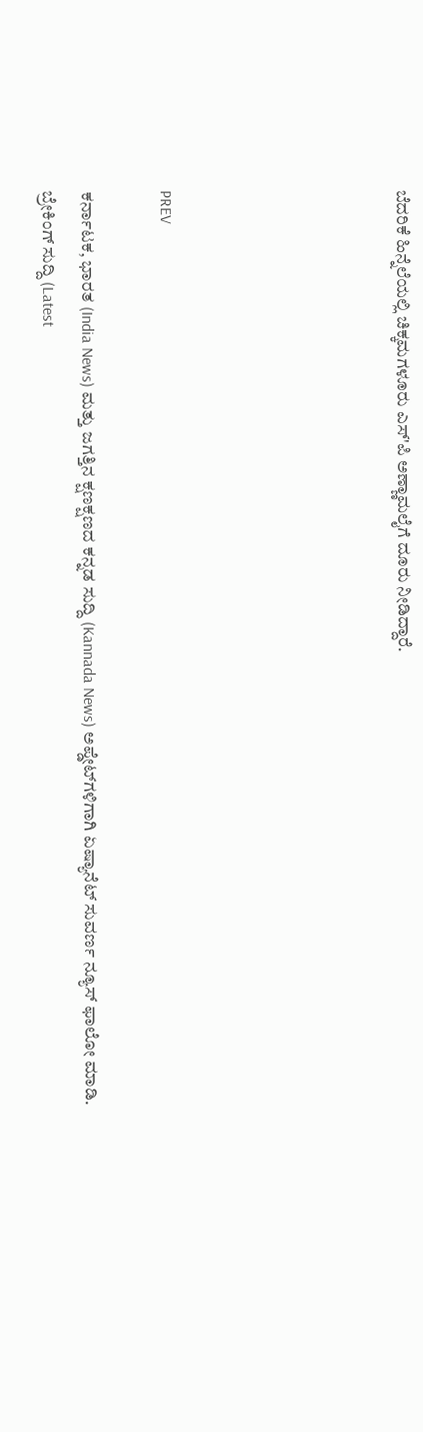ಬೆದರಿಕೆ ಹಿನ್ನೆಲೆಯಲ್ಲಿ ಚಿಕ್ಕಮಗಳೂರು ಎಸ್'ಪಿ ಅಣ್ಣಾಮಲೈಗೆ ದೂರು ನೀಡಿದ್ದಾರೆ.





PREV

ಕರ್ನಾಟಕ, ಭಾರತ (India News) ಮತ್ತು ಜಗತ್ತಿನ ಕ್ಷಣಕ್ಷಣದ ಕನ್ನಡ ಸುದ್ದಿ (Kannada News) ಅಪ್ಡೇಟ್‌ಗಳಿಗಾಗಿ ಏಷ್ಯಾನೆಟ್ ಸುವರ್ಣ ನ್ಯೂಸ್‌ ಫಾಲೋ ಮಾಡಿ. ಬ್ರೇಕಿಂಗ್ ಸುದ್ದಿ (Latest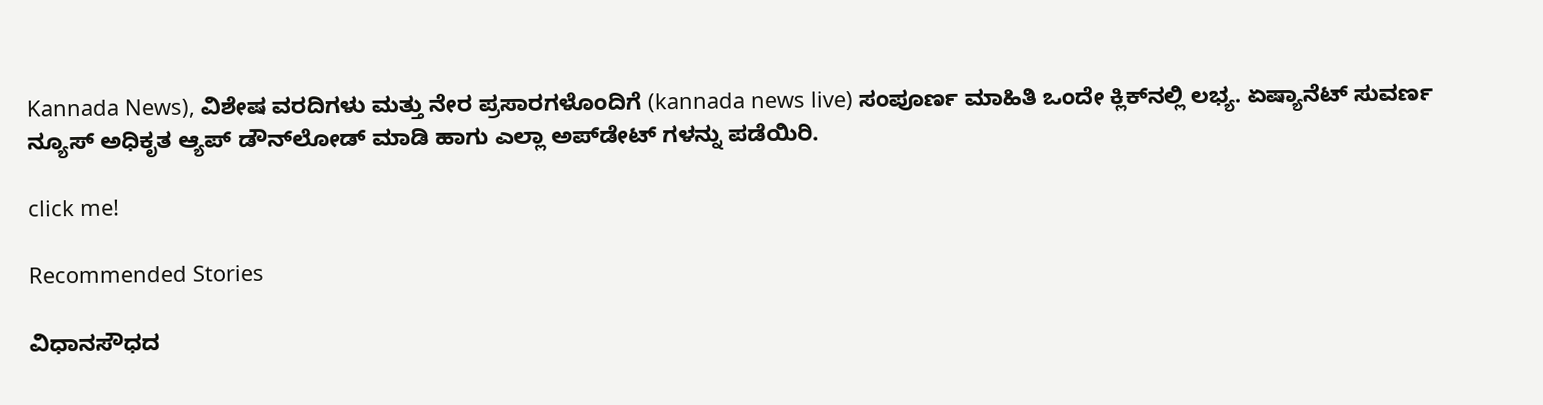Kannada News), ವಿಶೇಷ ವರದಿಗಳು ಮತ್ತು ನೇರ ಪ್ರಸಾರಗಳೊಂದಿಗೆ (kannada news live) ಸಂಪೂರ್ಣ ಮಾಹಿತಿ ಒಂದೇ ಕ್ಲಿಕ್‌ನಲ್ಲಿ ಲಭ್ಯ. ಏಷ್ಯಾನೆಟ್ ಸುವರ್ಣ ನ್ಯೂಸ್ ಅಧಿಕೃತ ಆ್ಯಪ್ ಡೌನ್‌ಲೋಡ್ ಮಾಡಿ ಹಾಗು ಎಲ್ಲಾ ಅಪ್‌ಡೇಟ್ ಗಳನ್ನು ಪಡೆಯಿರಿ.

click me!

Recommended Stories

ವಿಧಾನಸೌಧದ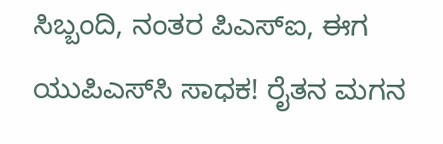ಸಿಬ್ಬಂದಿ, ನಂತರ ಪಿಎಸ್‌ಐ, ಈಗ ಯುಪಿಎಸ್‌ಸಿ ಸಾಧಕ! ರೈತನ ಮಗನ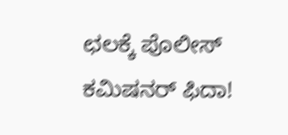ಛಲಕ್ಕೆ ಪೊಲೀಸ್ ಕಮಿಷನರ್ ಫಿದಾ!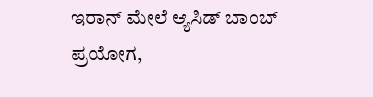ಇರಾನ್ ಮೇಲೆ ಆ್ಯಸಿಡ್ ಬಾಂಬ್ ಪ್ರಯೋಗ,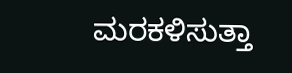ಮರಕಳಿಸುತ್ತಾ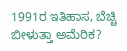1991ರ ಇತಿಹಾಸ, ಬೆಚ್ಚಿ ಬೀಳುತ್ತಾ ಅಮೆರಿಕ?